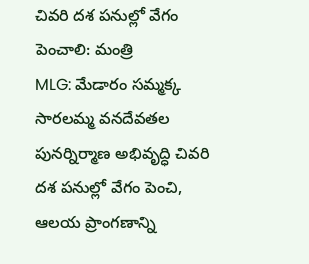చివరి దశ పనుల్లో వేగం పెంచాలి: మంత్రి
MLG: మేడారం సమ్మక్క సారలమ్మ వనదేవతల పునర్నిర్మాణ అభివృద్ధి చివరి దశ పనుల్లో వేగం పెంచి, ఆలయ ప్రాంగణాన్ని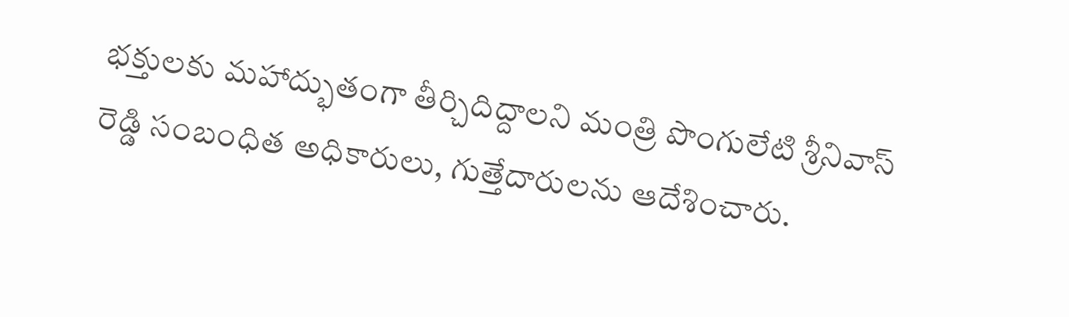భక్తులకు మహాద్భుతంగా తీర్చిదిద్దాలని మంత్రి పొంగులేటి శ్రీనివాస్ రెడ్డి సంబంధిత అధికారులు, గుత్తేదారులను ఆదేశించారు.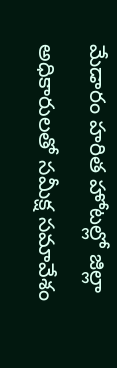మేడారం హరిత హోటల్లో జిల్లా అధికారులతో సమీక్ష సమావేశం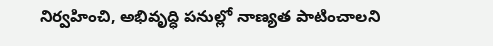నిర్వహించి, అభివృద్ధి పనుల్లో నాణ్యత పాటించాలని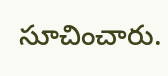సూచించారు.